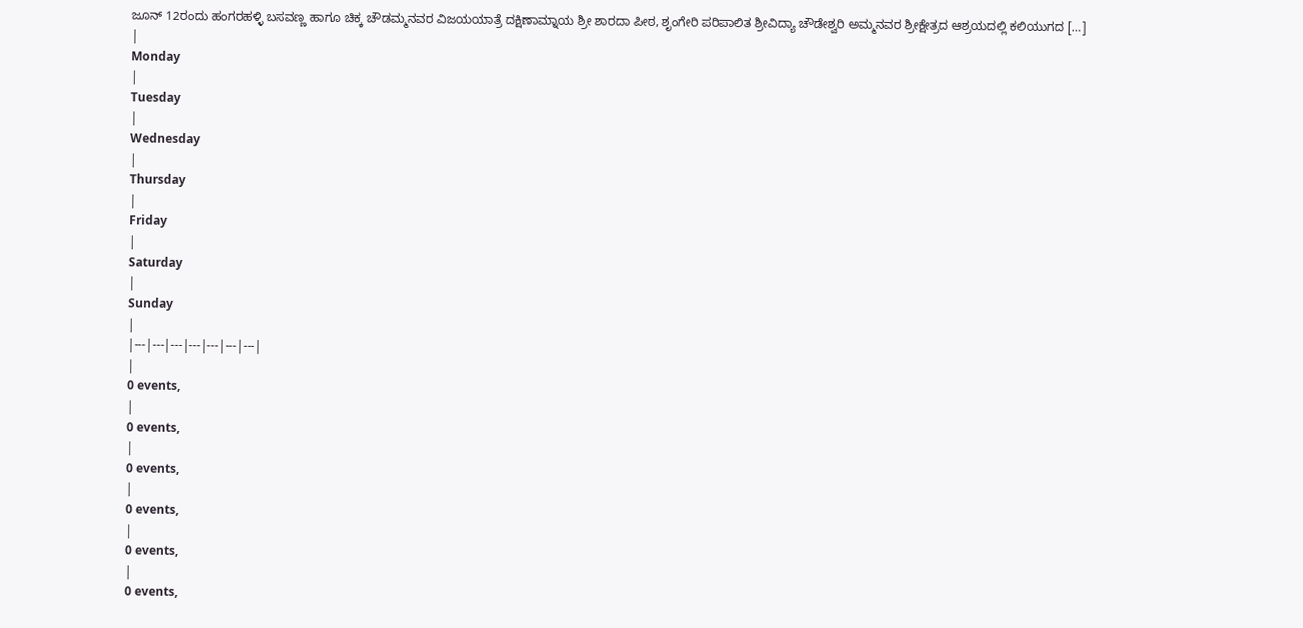ಜೂನ್ 12ರಂದು ಹಂಗರಹಳ್ಳಿ ಬಸವಣ್ಣ ಹಾಗೂ ಚಿಕ್ಕ ಚೌಡಮ್ಮನವರ ವಿಜಯಯಾತ್ರೆ ದಕ್ಷಿಣಾಮ್ನಾಯ ಶ್ರೀ ಶಾರದಾ ಪೀಠ, ಶೃಂಗೇರಿ ಪರಿಪಾಲಿತ ಶ್ರೀವಿದ್ಯಾ ಚೌಡೇಶ್ವರಿ ಅಮ್ಮನವರ ಶ್ರೀಕ್ಷೇತ್ರದ ಆಶ್ರಯದಲ್ಲಿ ಕಲಿಯುಗದ […]
|
Monday
|
Tuesday
|
Wednesday
|
Thursday
|
Friday
|
Saturday
|
Sunday
|
|---|---|---|---|---|---|---|
|
0 events,
|
0 events,
|
0 events,
|
0 events,
|
0 events,
|
0 events,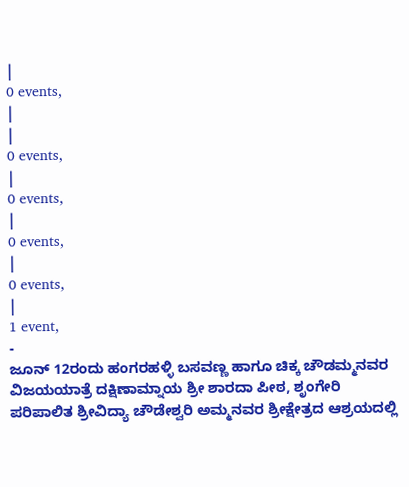|
0 events,
|
|
0 events,
|
0 events,
|
0 events,
|
0 events,
|
1 event,
-
ಜೂನ್ 12ರಂದು ಹಂಗರಹಳ್ಳಿ ಬಸವಣ್ಣ ಹಾಗೂ ಚಿಕ್ಕ ಚೌಡಮ್ಮನವರ ವಿಜಯಯಾತ್ರೆ ದಕ್ಷಿಣಾಮ್ನಾಯ ಶ್ರೀ ಶಾರದಾ ಪೀಠ, ಶೃಂಗೇರಿ ಪರಿಪಾಲಿತ ಶ್ರೀವಿದ್ಯಾ ಚೌಡೇಶ್ವರಿ ಅಮ್ಮನವರ ಶ್ರೀಕ್ಷೇತ್ರದ ಆಶ್ರಯದಲ್ಲಿ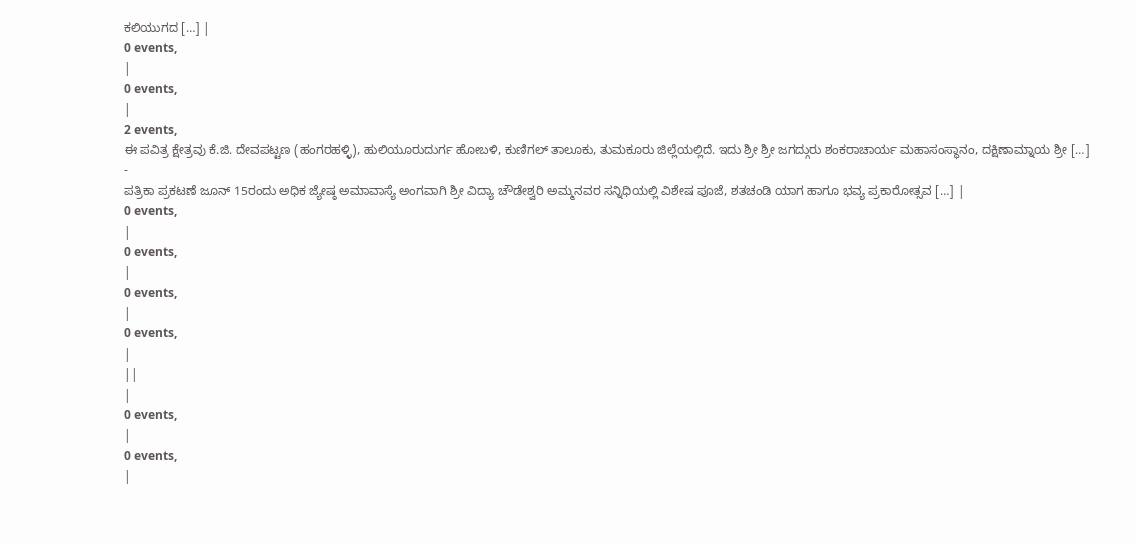ಕಲಿಯುಗದ […] |
0 events,
|
0 events,
|
2 events,
ಈ ಪವಿತ್ರ ಕ್ಷೇತ್ರವು ಕೆ.ಜಿ. ದೇವಪಟ್ಟಣ (ಹಂಗರಹಳ್ಳಿ), ಹುಲಿಯೂರುದುರ್ಗ ಹೋಬಳಿ, ಕುಣಿಗಲ್ ತಾಲೂಕು, ತುಮಕೂರು ಜಿಲ್ಲೆಯಲ್ಲಿದೆ. ಇದು ಶ್ರೀ ಶ್ರೀ ಜಗದ್ಗುರು ಶಂಕರಾಚಾರ್ಯ ಮಹಾಸಂಸ್ಥಾನಂ, ದಕ್ಷಿಣಾಮ್ನಾಯ ಶ್ರೀ […]
-
ಪತ್ರಿಕಾ ಪ್ರಕಟಣೆ ಜೂನ್ 15ರಂದು ಅಧಿಕ ಜ್ಯೇಷ್ಠ ಅಮಾವಾಸ್ಯೆ ಅಂಗವಾಗಿ ಶ್ರೀ ವಿದ್ಯಾ ಚೌಡೇಶ್ವರಿ ಅಮ್ಮನವರ ಸನ್ನಿಧಿಯಲ್ಲಿ ವಿಶೇಷ ಪೂಜೆ, ಶತಚಂಡಿ ಯಾಗ ಹಾಗೂ ಭವ್ಯ ಪ್ರಕಾರೋತ್ಸವ […] |
0 events,
|
0 events,
|
0 events,
|
0 events,
|
||
|
0 events,
|
0 events,
|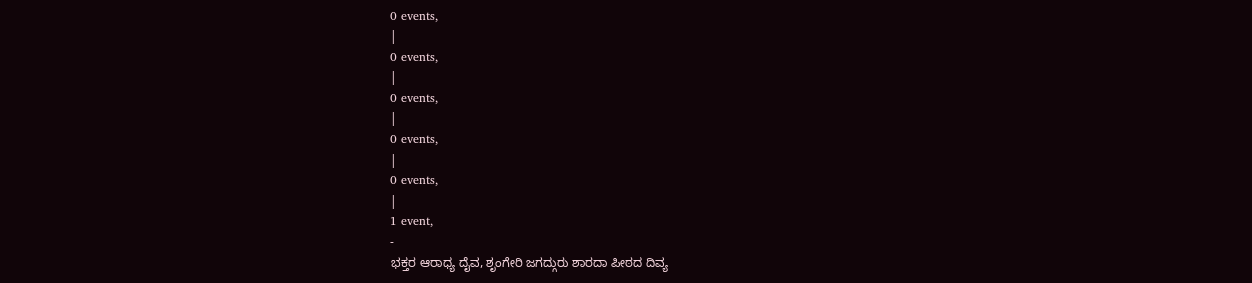0 events,
|
0 events,
|
0 events,
|
0 events,
|
0 events,
|
1 event,
-
ಭಕ್ತರ ಆರಾಧ್ಯ ದೈವ, ಶೃಂಗೇರಿ ಜಗದ್ಗುರು ಶಾರದಾ ಪೀಠದ ದಿವ್ಯ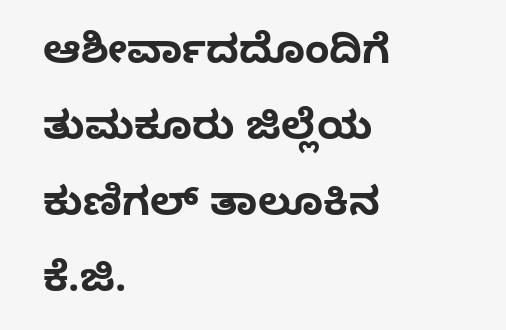ಆಶೀರ್ವಾದದೊಂದಿಗೆ ತುಮಕೂರು ಜಿಲ್ಲೆಯ ಕುಣಿಗಲ್ ತಾಲೂಕಿನ ಕೆ.ಜಿ.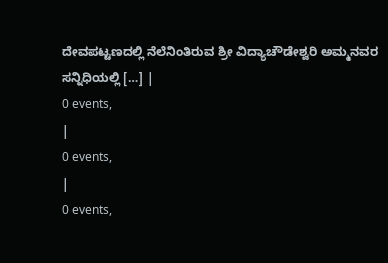ದೇವಪಟ್ಟಣದಲ್ಲಿ ನೆಲೆನಿಂತಿರುವ ಶ್ರೀ ವಿದ್ಯಾಚೌಡೇಶ್ವರಿ ಅಮ್ಮನವರ ಸನ್ನಿಧಿಯಲ್ಲಿ […] |
0 events,
|
0 events,
|
0 events,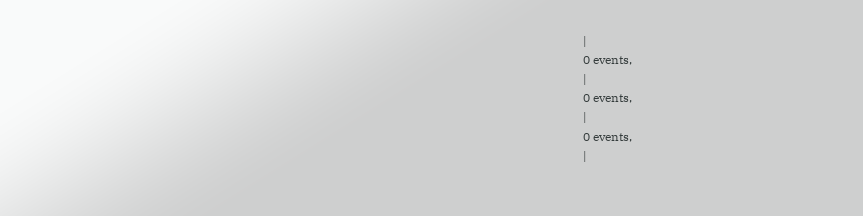|
0 events,
|
0 events,
|
0 events,
|